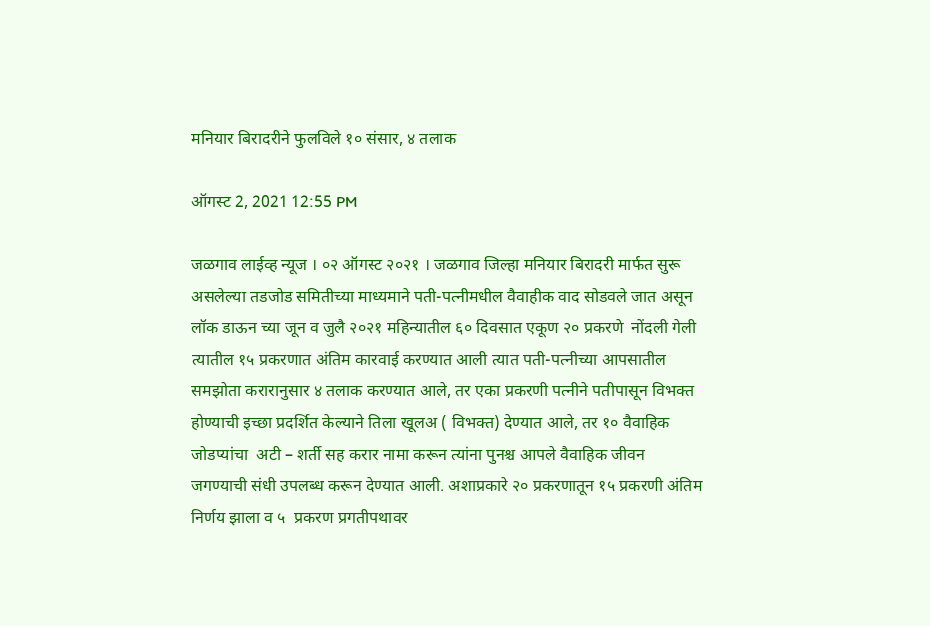मनियार बिरादरीने फुलविले १० संसार, ४ तलाक

ऑगस्ट 2, 2021 12:55 PM

जळगाव लाईव्ह न्यूज । ०२ ऑगस्ट २०२१ । जळगाव जिल्हा मनियार बिरादरी मार्फत सुरू असलेल्या तडजोड समितीच्या माध्यमाने पती-पत्नीमधील वैवाहीक वाद सोडवले जात असून लॉक डाऊन च्या जून व जुलै २०२१ महिन्यातील ६० दिवसात एकूण २० प्रकरणे  नोंदली गेली त्यातील १५ प्रकरणात अंतिम कारवाई करण्यात आली त्यात पती-पत्नीच्या आपसातील समझोता करारानुसार ४ तलाक करण्यात आले, तर एका प्रकरणी पत्नीने पतीपासून विभक्त होण्याची इच्छा प्रदर्शित केल्याने तिला खूलअ ( विभक्त) देण्यात आले, तर १० वैवाहिक जोडप्यांचा  अटी – शर्ती सह करार नामा करून त्यांना पुनश्च आपले वैवाहिक जीवन जगण्याची संधी उपलब्ध करून देण्यात आली. अशाप्रकारे २० प्रकरणातून १५ प्रकरणी अंतिम निर्णय झाला व ५  प्रकरण प्रगतीपथावर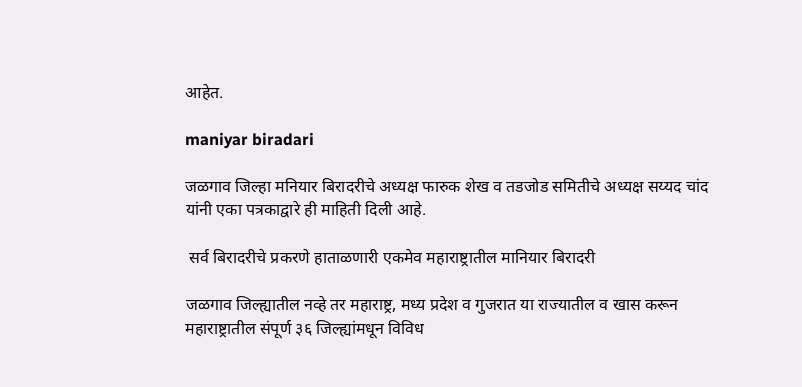आहेत.

maniyar biradari

जळगाव जिल्हा मनियार बिरादरीचे अध्यक्ष फारुक शेख व तडजोड समितीचे अध्यक्ष सय्यद चांद यांनी एका पत्रकाद्वारे ही माहिती दिली आहे.

 सर्व बिरादरीचे प्रकरणे हाताळणारी एकमेव महाराष्ट्रातील मानियार बिरादरी

जळगाव जिल्ह्यातील नव्हे तर महाराष्ट्र, मध्य प्रदेश व गुजरात या राज्यातील व खास करून महाराष्ट्रातील संपूर्ण ३६ जिल्ह्यांमधून विविध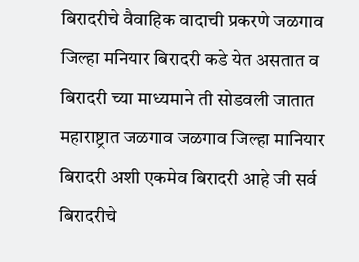बिरादरीचे वैवाहिक वादाची प्रकरणे जळगाव जिल्हा मनियार बिरादरी कडे येत असतात व बिरादरी च्या माध्यमाने ती सोडवली जातात महाराष्ट्रात जळगाव जळगाव जिल्हा मानियार बिरादरी अशी एकमेव बिरादरी आहे जी सर्व बिरादरीचे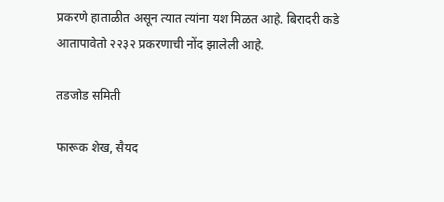प्रकरणे हाताळीत असून त्यात त्यांना यश मिळत आहे. बिरादरी कडे आतापावेतो २२३२ प्रकरणाची नोंद झालेली आहे.

तडजोड समिती

फारूक शेख, सैयद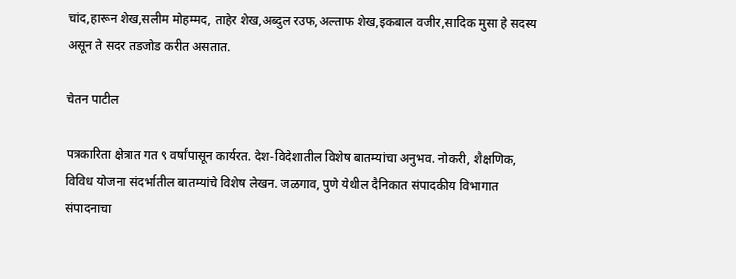चांद,हारून शेख,सलीम मोहम्मद, ताहेर शेख,अब्दुल रउफ,अल्ताफ शेख,इकबाल वजीर,सादिक मुसा हे सदस्य असून ते सदर तडजोड करीत असतात.

चेतन पाटील

पत्रकारिता क्षेत्रात गत ९ वर्षांपासून कार्यरत. देश-विदेशातील विशेष बातम्यांचा अनुभव. नोकरी, शैक्षणिक, विविध योजना संदर्भातील बातम्यांचे विशेष लेखन. जळगाव, पुणे येथील दैनिकात संपादकीय विभागात संपादनाचा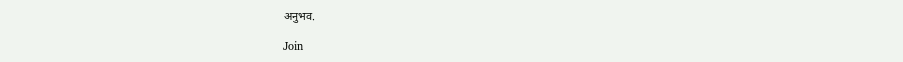अनुभव.

Join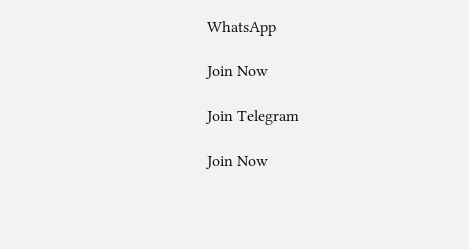WhatsApp

Join Now

Join Telegram

Join Now